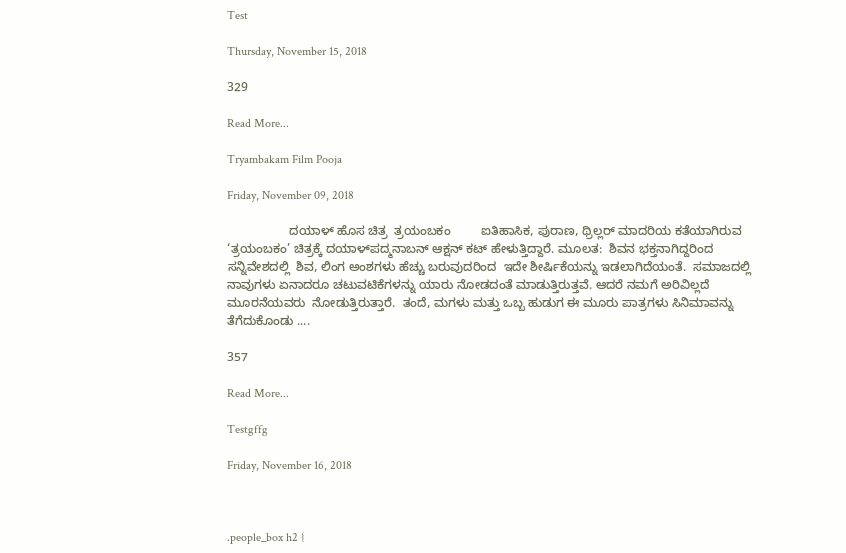Test

Thursday, November 15, 2018

329

Read More...

Tryambakam Film Pooja

Friday, November 09, 2018

                  ದಯಾಳ್ ಹೊಸ ಚಿತ್ರ  ತ್ರಯಂಬಕಂ         ಐತಿಹಾಸಿಕ, ಪುರಾಣ, ಥ್ರಿಲ್ಲರ್ ಮಾದರಿಯ ಕತೆಯಾಗಿರುವ ‘ತ್ರಯಂಬಕಂ’ ಚಿತ್ರಕ್ಕೆ ದಯಾಳ್‌ಪದ್ಮನಾಬನ್ ಆಕ್ಷನ್ ಕಟ್ ಹೇಳುತ್ತಿದ್ದಾರೆ. ಮೂಲತ:  ಶಿವನ ಭಕ್ತನಾಗಿದ್ದರಿಂದ ಸನ್ನಿವೇಶದಲ್ಲಿ  ಶಿವ, ಲಿಂಗ ಅಂಶಗಳು ಹೆಚ್ಚು ಬರುವುದರಿಂದ  ಇದೇ ಶೀರ್ಷಿಕೆಯನ್ನು ಇಡಲಾಗಿದೆಯಂತೆ.  ಸಮಾಜದಲ್ಲಿ ನಾವುಗಳು ಏನಾದರೂ ಚಟುವಟಿಕೆಗಳನ್ನು ಯಾರು ನೋಡದಂತೆ ಮಾಡುತ್ತಿರುತ್ತವೆ. ಆದರೆ ನಮಗೆ ಅರಿವಿಲ್ಲದೆ ಮೂರನೆಯವರು  ನೋಡುತ್ತಿರುತ್ತಾರೆ.  ತಂದೆ, ಮಗಳು ಮತ್ತು ಒಬ್ಬ ಹುಡುಗ ಈ ಮೂರು ಪಾತ್ರಗಳು ಸಿನಿಮಾವನ್ನು  ತೆಗೆದುಕೊಂಡು ....

357

Read More...

Testgffg

Friday, November 16, 2018



.people_box h2 {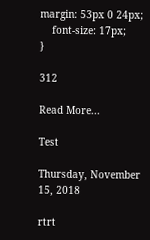margin: 53px 0 24px;
    font-size: 17px;
}

312

Read More...

Test

Thursday, November 15, 2018

rtrt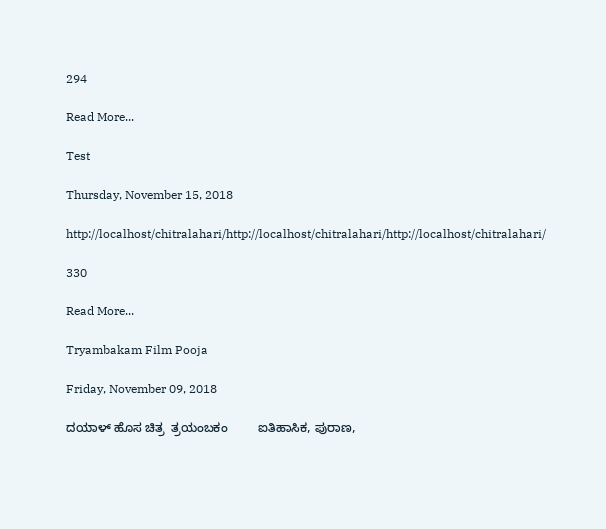294

Read More...

Test

Thursday, November 15, 2018

http://localhost/chitralahari/http://localhost/chitralahari/http://localhost/chitralahari/

330

Read More...

Tryambakam Film Pooja

Friday, November 09, 2018

ದಯಾಳ್ ಹೊಸ ಚಿತ್ರ  ತ್ರಯಂಬಕಂ         ಐತಿಹಾಸಿಕ, ಪುರಾಣ,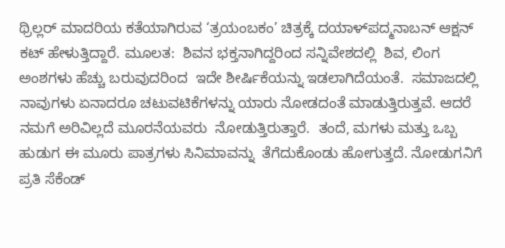ಥ್ರಿಲ್ಲರ್ ಮಾದರಿಯ ಕತೆಯಾಗಿರುವ ‘ತ್ರಯಂಬಕಂ’ ಚಿತ್ರಕ್ಕೆ ದಯಾಳ್‌ಪದ್ಮನಾಬನ್ ಆಕ್ಷನ್ ಕಟ್ ಹೇಳುತ್ತಿದ್ದಾರೆ. ಮೂಲತ:  ಶಿವನ ಭಕ್ತನಾಗಿದ್ದರಿಂದ ಸನ್ನಿವೇಶದಲ್ಲಿ  ಶಿವ, ಲಿಂಗ ಅಂಶಗಳು ಹೆಚ್ಚು ಬರುವುದರಿಂದ  ಇದೇ ಶೀರ್ಷಿಕೆಯನ್ನು ಇಡಲಾಗಿದೆಯಂತೆ.  ಸಮಾಜದಲ್ಲಿ ನಾವುಗಳು ಏನಾದರೂ ಚಟುವಟಿಕೆಗಳನ್ನು ಯಾರು ನೋಡದಂತೆ ಮಾಡುತ್ತಿರುತ್ತವೆ. ಆದರೆ ನಮಗೆ ಅರಿವಿಲ್ಲದೆ ಮೂರನೆಯವರು  ನೋಡುತ್ತಿರುತ್ತಾರೆ.  ತಂದೆ, ಮಗಳು ಮತ್ತು ಒಬ್ಬ ಹುಡುಗ ಈ ಮೂರು ಪಾತ್ರಗಳು ಸಿನಿಮಾವನ್ನು  ತೆಗೆದುಕೊಂಡು ಹೋಗುತ್ತದೆ. ನೋಡುಗನಿಗೆ ಪ್ರತಿ ಸೆಕೆಂಡ್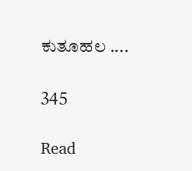ಕುತೂಹಲ ....

345

Read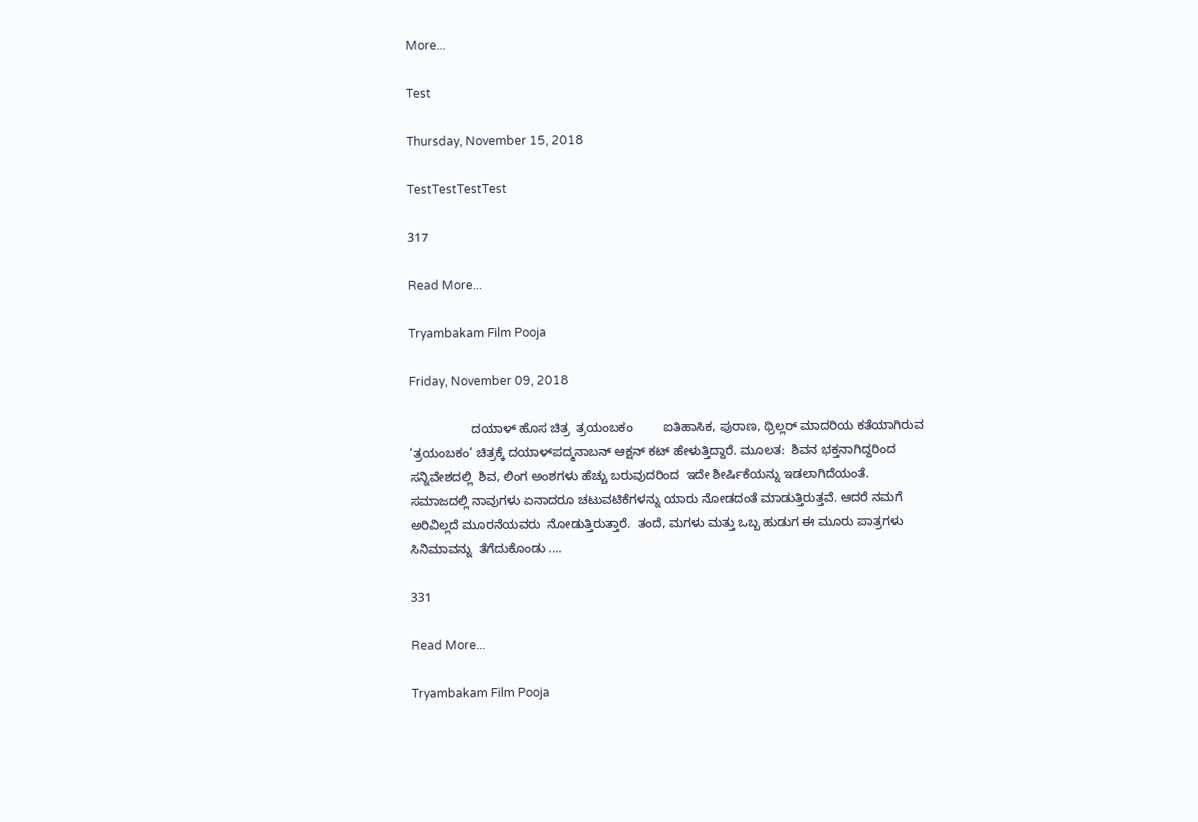More...

Test

Thursday, November 15, 2018

TestTestTestTest

317

Read More...

Tryambakam Film Pooja

Friday, November 09, 2018

                  ದಯಾಳ್ ಹೊಸ ಚಿತ್ರ  ತ್ರಯಂಬಕಂ         ಐತಿಹಾಸಿಕ, ಪುರಾಣ, ಥ್ರಿಲ್ಲರ್ ಮಾದರಿಯ ಕತೆಯಾಗಿರುವ ‘ತ್ರಯಂಬಕಂ’ ಚಿತ್ರಕ್ಕೆ ದಯಾಳ್‌ಪದ್ಮನಾಬನ್ ಆಕ್ಷನ್ ಕಟ್ ಹೇಳುತ್ತಿದ್ದಾರೆ. ಮೂಲತ:  ಶಿವನ ಭಕ್ತನಾಗಿದ್ದರಿಂದ ಸನ್ನಿವೇಶದಲ್ಲಿ  ಶಿವ, ಲಿಂಗ ಅಂಶಗಳು ಹೆಚ್ಚು ಬರುವುದರಿಂದ  ಇದೇ ಶೀರ್ಷಿಕೆಯನ್ನು ಇಡಲಾಗಿದೆಯಂತೆ.  ಸಮಾಜದಲ್ಲಿ ನಾವುಗಳು ಏನಾದರೂ ಚಟುವಟಿಕೆಗಳನ್ನು ಯಾರು ನೋಡದಂತೆ ಮಾಡುತ್ತಿರುತ್ತವೆ. ಆದರೆ ನಮಗೆ ಅರಿವಿಲ್ಲದೆ ಮೂರನೆಯವರು  ನೋಡುತ್ತಿರುತ್ತಾರೆ.  ತಂದೆ, ಮಗಳು ಮತ್ತು ಒಬ್ಬ ಹುಡುಗ ಈ ಮೂರು ಪಾತ್ರಗಳು ಸಿನಿಮಾವನ್ನು  ತೆಗೆದುಕೊಂಡು ....

331

Read More...

Tryambakam Film Pooja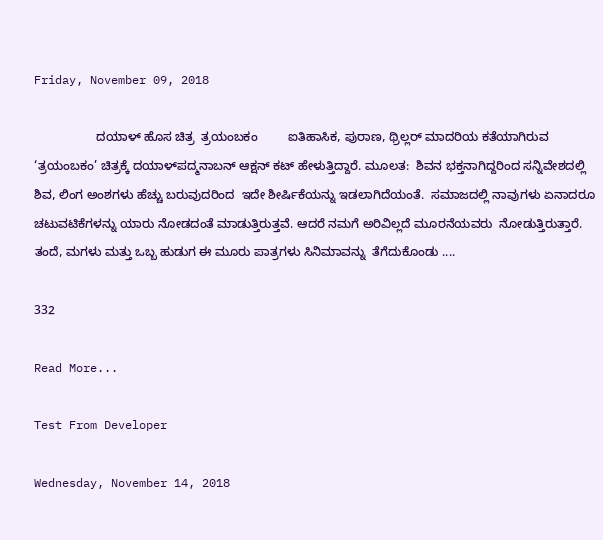Friday, November 09, 2018

                  ದಯಾಳ್ ಹೊಸ ಚಿತ್ರ  ತ್ರಯಂಬಕಂ         ಐತಿಹಾಸಿಕ, ಪುರಾಣ, ಥ್ರಿಲ್ಲರ್ ಮಾದರಿಯ ಕತೆಯಾಗಿರುವ ‘ತ್ರಯಂಬಕಂ’ ಚಿತ್ರಕ್ಕೆ ದಯಾಳ್‌ಪದ್ಮನಾಬನ್ ಆಕ್ಷನ್ ಕಟ್ ಹೇಳುತ್ತಿದ್ದಾರೆ. ಮೂಲತ:  ಶಿವನ ಭಕ್ತನಾಗಿದ್ದರಿಂದ ಸನ್ನಿವೇಶದಲ್ಲಿ  ಶಿವ, ಲಿಂಗ ಅಂಶಗಳು ಹೆಚ್ಚು ಬರುವುದರಿಂದ  ಇದೇ ಶೀರ್ಷಿಕೆಯನ್ನು ಇಡಲಾಗಿದೆಯಂತೆ.  ಸಮಾಜದಲ್ಲಿ ನಾವುಗಳು ಏನಾದರೂ ಚಟುವಟಿಕೆಗಳನ್ನು ಯಾರು ನೋಡದಂತೆ ಮಾಡುತ್ತಿರುತ್ತವೆ. ಆದರೆ ನಮಗೆ ಅರಿವಿಲ್ಲದೆ ಮೂರನೆಯವರು  ನೋಡುತ್ತಿರುತ್ತಾರೆ.  ತಂದೆ, ಮಗಳು ಮತ್ತು ಒಬ್ಬ ಹುಡುಗ ಈ ಮೂರು ಪಾತ್ರಗಳು ಸಿನಿಮಾವನ್ನು  ತೆಗೆದುಕೊಂಡು ....

332

Read More...

Test From Developer

Wednesday, November 14, 2018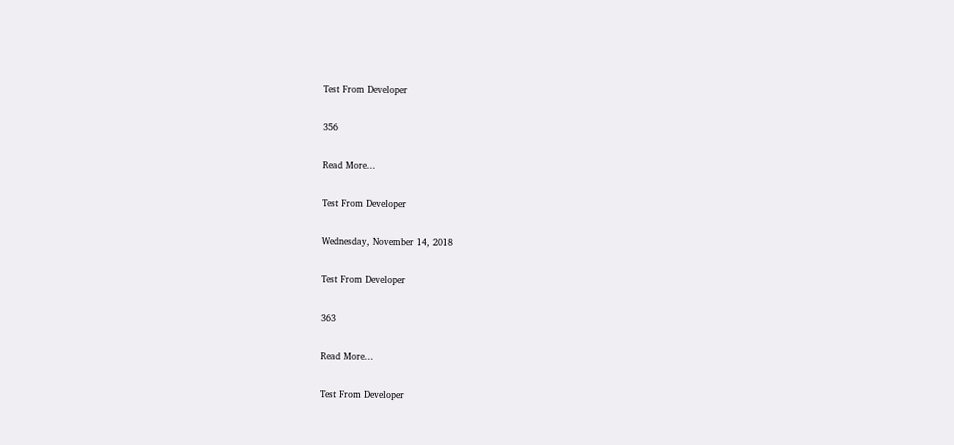Test From Developer

356

Read More...

Test From Developer

Wednesday, November 14, 2018

Test From Developer

363

Read More...

Test From Developer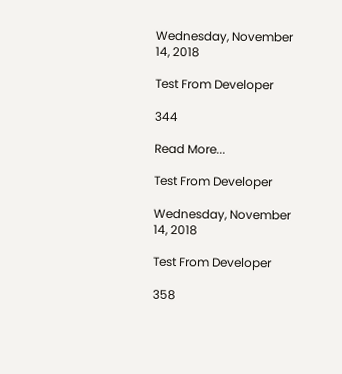Wednesday, November 14, 2018

Test From Developer

344

Read More...

Test From Developer

Wednesday, November 14, 2018

Test From Developer

358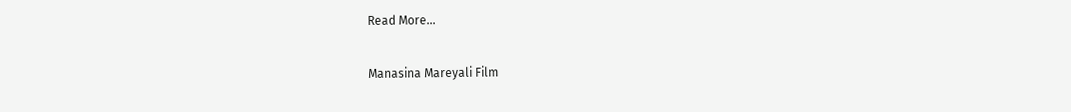Read More...

Manasina Mareyali Film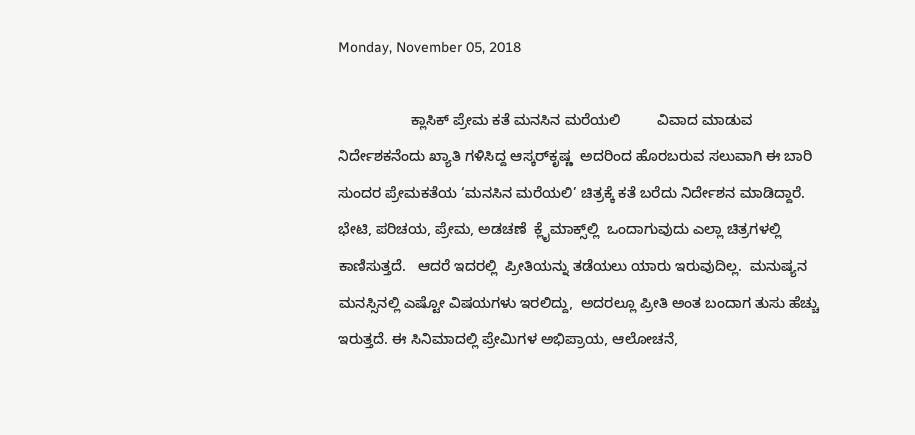Monday, November 05, 2018

                  ಕ್ಲಾಸಿಕ್ ಪ್ರೇಮ ಕತೆ ಮನಸಿನ ಮರೆಯಲಿ         ವಿವಾದ ಮಾಡುವ  ನಿರ್ದೇಶಕನೆಂದು ಖ್ಯಾತಿ ಗಳಿಸಿದ್ದ ಆಸ್ಕರ್‌ಕೃಷ್ಣ  ಅದರಿಂದ ಹೊರಬರುವ ಸಲುವಾಗಿ ಈ ಬಾರಿ ಸುಂದರ ಪ್ರೇಮಕತೆಯ ‘ಮನಸಿನ ಮರೆಯಲಿ’ ಚಿತ್ರಕ್ಕೆ ಕತೆ ಬರೆದು ನಿರ್ದೇಶನ ಮಾಡಿದ್ದಾರೆ.   ಭೇಟಿ, ಪರಿಚಯ, ಪ್ರೇಮ, ಅಡಚಣೆ  ಕ್ಲೈಮಾಕ್ಸ್‌ಲ್ಲಿ  ಒಂದಾಗುವುದು ಎಲ್ಲಾ ಚಿತ್ರಗಳಲ್ಲಿ ಕಾಣಿಸುತ್ತದೆ.   ಆದರೆ ಇದರಲ್ಲಿ  ಪ್ರೀತಿಯನ್ನು ತಡೆಯಲು ಯಾರು ಇರುವುದಿಲ್ಲ.  ಮನುಷ್ಯನ ಮನಸ್ಸಿನಲ್ಲಿ ಎಷ್ಟೋ ವಿಷಯಗಳು ಇರಲಿದ್ದು,  ಅದರಲ್ಲೂ ಪ್ರೀತಿ ಅಂತ ಬಂದಾಗ ತುಸು ಹೆಚ್ಚು ಇರುತ್ತದೆ. ಈ ಸಿನಿಮಾದಲ್ಲಿ ಪ್ರೇಮಿಗಳ ಅಭಿಪ್ರಾಯ, ಆಲೋಚನೆ,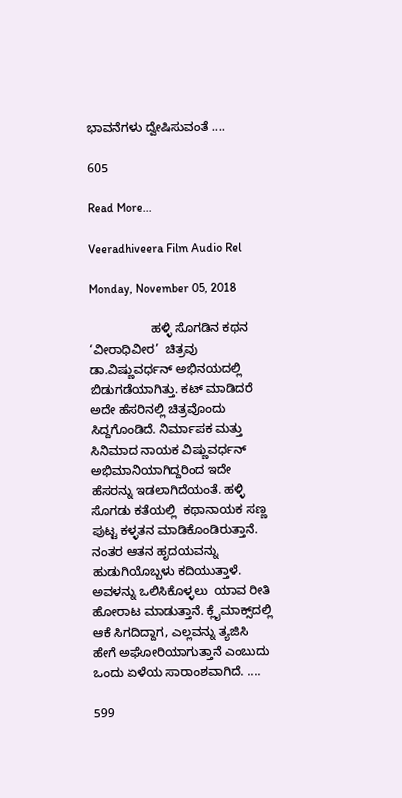ಭಾವನೆಗಳು ದ್ವೇಷಿಸುವಂತೆ ....

605

Read More...

Veeradhiveera Film Audio Rel

Monday, November 05, 2018

                  ಹಳ್ಳಿ ಸೊಗಡಿನ ಕಥನ          ‘ವೀರಾಧಿವೀರ’  ಚಿತ್ರವು  ಡಾ.ವಿಷ್ಣುವರ್ಧನ್ ಅಭಿನಯದಲ್ಲಿ ಬಿಡುಗಡೆಯಾಗಿತ್ತು. ಕಟ್ ಮಾಡಿದರೆ  ಅದೇ ಹೆಸರಿನಲ್ಲಿ ಚಿತ್ರವೊಂದು  ಸಿದ್ದಗೊಂಡಿದೆ. ನಿರ್ಮಾಪಕ ಮತ್ತು ಸಿನಿಮಾದ ನಾಯಕ ವಿಷ್ಣುವರ್ಧನ್ ಅಭಿಮಾನಿಯಾಗಿದ್ದರಿಂದ ಇದೇ  ಹೆಸರನ್ನು ಇಡಲಾಗಿದೆಯಂತೆ. ಹಳ್ಳಿ ಸೊಗಡು ಕತೆಯಲ್ಲಿ  ಕಥಾನಾಯಕ ಸಣ್ಣ ಪುಟ್ಟ ಕಳ್ಳತನ ಮಾಡಿಕೊಂಡಿರುತ್ತಾನೆ. ನಂತರ ಆತನ ಹೃದಯವನ್ನು ಹುಡುಗಿಯೊಬ್ಬಳು ಕದಿಯುತ್ತಾಳೆ.  ಅವಳನ್ನು ಒಲಿಸಿಕೊಳ್ಳಲು  ಯಾವ ರೀತಿ ಹೋರಾಟ ಮಾಡುತ್ತಾನೆ. ಕ್ಲೈಮಾಕ್ಸ್‌ದಲ್ಲಿ  ಆಕೆ ಸಿಗದಿದ್ದಾಗ, ಎಲ್ಲವನ್ನು ತ್ಯಜಿಸಿ ಹೇಗೆ ಅಘೋರಿಯಾಗುತ್ತಾನೆ ಎಂಬುದು ಒಂದು ಏಳೆಯ ಸಾರಾಂಶವಾಗಿದೆ. ....

599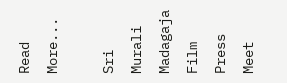Read More...

Sri Murali Madagaja Film Press Meet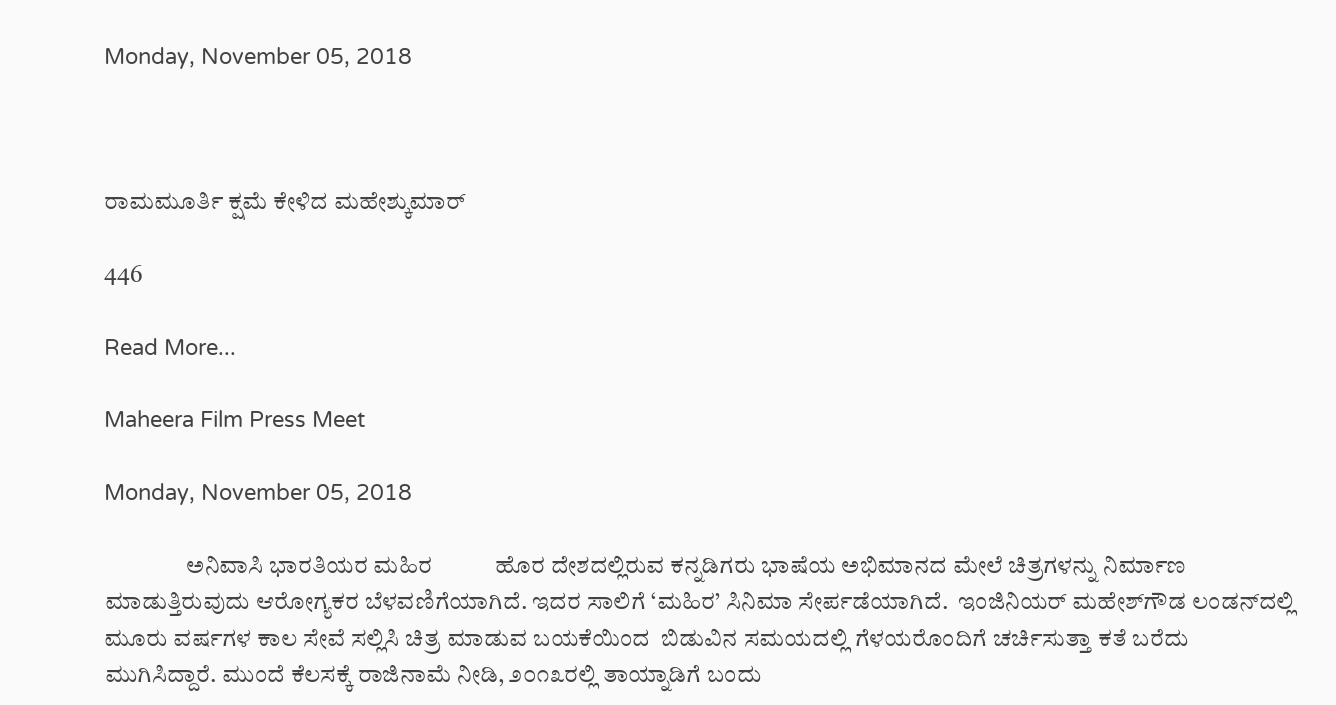Monday, November 05, 2018



ರಾಮಮೂರ್ತಿ ಕ್ಷಮೆ ಕೇಳಿದ ಮಹೇಶ್ಕುಮಾರ್

446

Read More...

Maheera Film Press Meet

Monday, November 05, 2018

                 ಅನಿವಾಸಿ ಭಾರತಿಯರ ಮಹಿರ           ಹೊರ ದೇಶದಲ್ಲಿರುವ ಕನ್ನಡಿಗರು ಭಾಷೆಯ ಅಭಿಮಾನದ ಮೇಲೆ ಚಿತ್ರಗಳನ್ನು ನಿರ್ಮಾಣ ಮಾಡುತ್ತಿರುವುದು ಆರೋಗ್ಯಕರ ಬೆಳವಣಿಗೆಯಾಗಿದೆ. ಇದರ ಸಾಲಿಗೆ ‘ಮಹಿರ’ ಸಿನಿಮಾ ಸೇರ್ಪಡೆಯಾಗಿದೆ.  ಇಂಜಿನಿಯರ್ ಮಹೇಶ್‌ಗೌಡ ಲಂಡನ್‌ದಲ್ಲಿ ಮೂರು ವರ್ಷಗಳ ಕಾಲ ಸೇವೆ ಸಲ್ಲಿಸಿ ಚಿತ್ರ ಮಾಡುವ ಬಯಕೆಯಿಂದ  ಬಿಡುವಿನ ಸಮಯದಲ್ಲಿ ಗೆಳಯರೊಂದಿಗೆ ಚರ್ಚಿಸುತ್ತಾ ಕತೆ ಬರೆದು ಮುಗಿಸಿದ್ದಾರೆ. ಮುಂದೆ ಕೆಲಸಕ್ಕೆ ರಾಜಿನಾಮೆ ನೀಡಿ, ೨೦೧೩ರಲ್ಲಿ ತಾಯ್ನಾಡಿಗೆ ಬಂದು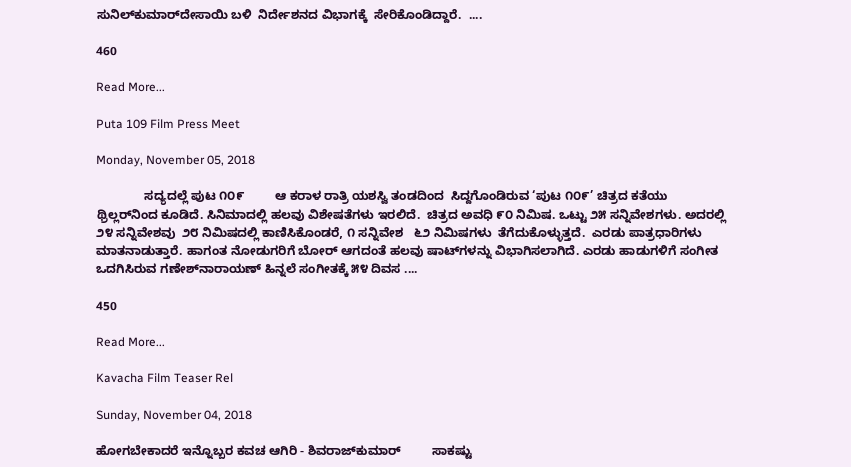ಸುನಿಲ್‌ಕುಮಾರ್‌ದೇಸಾಯಿ ಬಳಿ  ನಿರ್ದೇಶನದ ವಿಭಾಗಕ್ಕೆ  ಸೇರಿಕೊಂಡಿದ್ದಾರೆ.  ....

460

Read More...

Puta 109 Film Press Meet

Monday, November 05, 2018

              ಸದ್ಯದಲ್ಲೆ ಪುಟ ೧೦೯         ಆ ಕರಾಳ ರಾತ್ರಿ ಯಶಸ್ವಿ ತಂಡದಿಂದ  ಸಿದ್ದಗೊಂಡಿರುವ ‘ಪುಟ ೧೦೯’ ಚಿತ್ರದ ಕತೆಯು ಥ್ರಿಲ್ಲರ್‌ನಿಂದ ಕೂಡಿದೆ. ಸಿನಿಮಾದಲ್ಲಿ ಹಲವು ವಿಶೇಷತೆಗಳು ಇರಲಿದೆ.  ಚಿತ್ರದ ಅವಧಿ ೯೦ ನಿಮಿಷ. ಒಟ್ಟು ೨೫ ಸನ್ನಿವೇಶಗಳು. ಅದರಲ್ಲಿ  ೨೪ ಸನ್ನಿವೇಶವು  ೨೮ ನಿಮಿಷದಲ್ಲಿ ಕಾಣಿಸಿಕೊಂಡರೆ, ೧ ಸನ್ನಿವೇಶ   ೬೨ ನಿಮಿಷಗಳು  ತೆಗೆದುಕೊಳ್ಳುತ್ತದೆ.  ಎರಡು ಪಾತ್ರಧಾರಿಗಳು  ಮಾತನಾಡುತ್ತಾರೆ. ಹಾಗಂತ ನೋಡುಗರಿಗೆ ಬೋರ್ ಆಗದಂತೆ ಹಲವು ಷಾಟ್‌ಗಳನ್ನು ವಿಭಾಗಿಸಲಾಗಿದೆ. ಎರಡು ಹಾಡುಗಳಿಗೆ ಸಂಗೀತ ಒದಗಿಸಿರುವ ಗಣೇಶ್‌ನಾರಾಯಣ್ ಹಿನ್ನಲೆ ಸಂಗೀತಕ್ಕೆ ೫೪ ದಿವಸ ....

450

Read More...

Kavacha Film Teaser Rel

Sunday, November 04, 2018

ಹೋಗಬೇಕಾದರೆ ಇನ್ನೊಬ್ಬರ ಕವಚ ಆಗಿರಿ - ಶಿವರಾಜ್‌ಕುಮಾರ್         ಸಾಕಷ್ಟು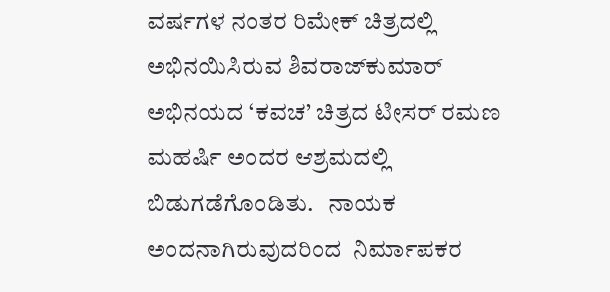ವರ್ಷಗಳ ನಂತರ ರಿಮೇಕ್ ಚಿತ್ರದಲ್ಲಿ ಅಭಿನಯಿಸಿರುವ ಶಿವರಾಜ್‌ಕುಮಾರ್ ಅಭಿನಯದ ‘ಕವಚ’ ಚಿತ್ರದ ಟೀಸರ್ ರಮಣ ಮಹರ್ಷಿ ಅಂದರ ಆಶ್ರಮದಲ್ಲಿ ಬಿಡುಗಡೆಗೊಂಡಿತು.   ನಾಯಕ ಅಂದನಾಗಿರುವುದರಿಂದ  ನಿರ್ಮಾಪಕರ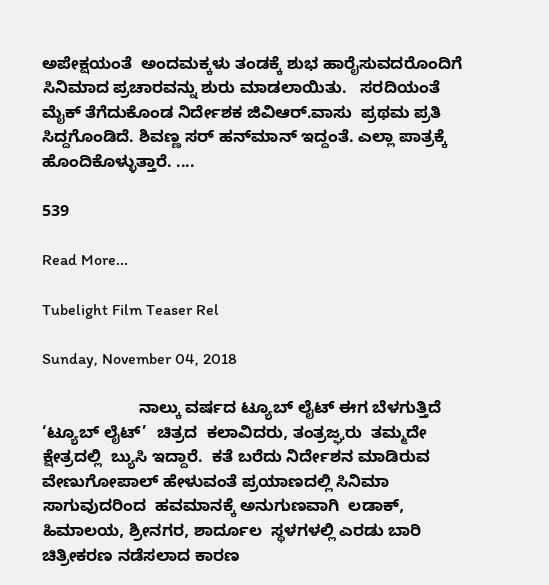ಅಪೇಕ್ಷಯಂತೆ  ಅಂದಮಕ್ಕಳು ತಂಡಕ್ಕೆ ಶುಭ ಹಾರೈಸುವದರೊಂದಿಗೆ ಸಿನಿಮಾದ ಪ್ರಚಾರವನ್ನು ಶುರು ಮಾಡಲಾಯಿತು.   ಸರದಿಯಂತೆ ಮೈಕ್ ತೆಗೆದುಕೊಂಡ ನಿರ್ದೇಶಕ ಜಿವಿಆರ್.ವಾಸು  ಪ್ರಥಮ ಪ್ರತಿ ಸಿದ್ದಗೊಂಡಿದೆ. ಶಿವಣ್ಣ ಸರ್ ಹನ್‌ಮಾನ್ ಇದ್ದಂತೆ. ಎಲ್ಲಾ ಪಾತ್ರಕ್ಕೆ ಹೊಂದಿಕೊಳ್ಳುತ್ತಾರೆ. ....

539

Read More...

Tubelight Film Teaser Rel

Sunday, November 04, 2018

                     ನಾಲ್ಕು ವರ್ಷದ ಟ್ಯೂಬ್ ಲೈಟ್ ಈಗ ಬೆಳಗುತ್ತಿದೆ         ‘ಟ್ಯೂಬ್ ಲೈಟ್’  ಚಿತ್ರದ  ಕಲಾವಿದರು, ತಂತ್ರಜ್ಘರು  ತಮ್ಮದೇ  ಕ್ಷೇತ್ರದಲ್ಲಿ  ಬ್ಯುಸಿ ಇದ್ದಾರೆ.  ಕತೆ ಬರೆದು ನಿರ್ದೇಶನ ಮಾಡಿರುವ ವೇಣುಗೋಪಾಲ್ ಹೇಳುವಂತೆ ಪ್ರಯಾಣದಲ್ಲಿ ಸಿನಿಮಾ ಸಾಗುವುದರಿಂದ  ಹವಮಾನಕ್ಕೆ ಅನುಗುಣವಾಗಿ  ಲಡಾಕ್, ಹಿಮಾಲಯ, ಶ್ರೀನಗರ, ಶಾರ್ದೂಲ  ಸ್ಥಳಗಳಲ್ಲಿ ಎರಡು ಬಾರಿ ಚಿತ್ರೀಕರಣ ನಡೆಸಲಾದ ಕಾರಣ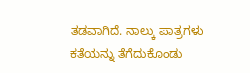ತಡವಾಗಿದೆ. ನಾಲ್ಕು ಪಾತ್ರಗಳು ಕತೆಯನ್ನು ತೆಗೆದುಕೊಂಡು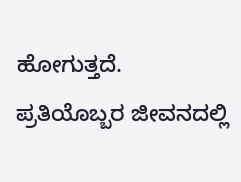ಹೋಗುತ್ತದೆ.   ಪ್ರತಿಯೊಬ್ಬರ ಜೀವನದಲ್ಲಿ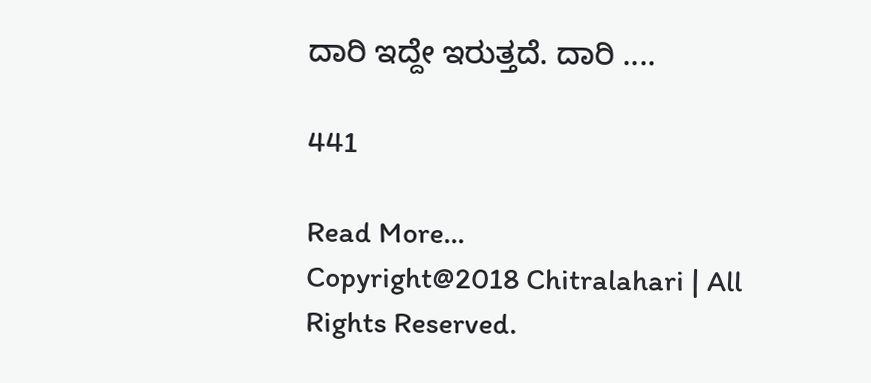ದಾರಿ ಇದ್ದೇ ಇರುತ್ತದೆ. ದಾರಿ ....

441

Read More...
Copyright@2018 Chitralahari | All Rights Reserved.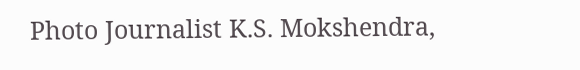Photo Journalist K.S. Mokshendra,